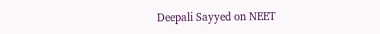Deepali Sayyed on NEET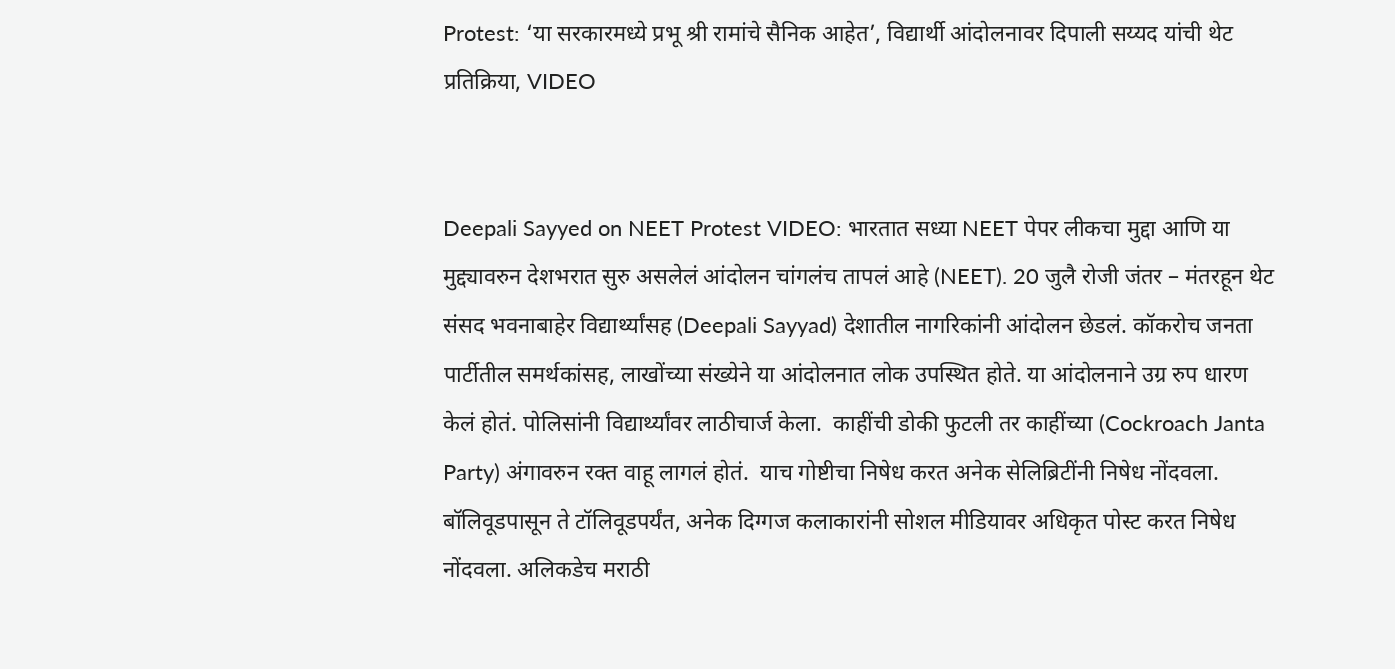Protest: ‘या सरकारमध्ये प्रभू श्री रामांचे सैनिक आहेत’, विद्यार्थी आंदोलनावर दिपाली सय्यद यांची थेट प्रतिक्रिया, VIDEO


Deepali Sayyed on NEET Protest VIDEO: भारतात सध्या NEET पेपर लीकचा मुद्दा आणि या मुद्द्यावरुन देशभरात सुरु असलेलं आंदोलन चांगलंच तापलं आहे (NEET). 20 जुलै रोजी जंतर – मंतरहून थेट संसद भवनाबाहेर विद्यार्थ्यांसह (Deepali Sayyad) देशातील नागरिकांनी आंदोलन छेडलं. कॉकरोच जनता पार्टीतील समर्थकांसह, लाखोंच्या संख्येने या आंदोलनात लोक उपस्थित होते. या आंदोलनाने उग्र रुप धारण केलं होतं. पोलिसांनी विद्यार्थ्यांवर लाठीचार्ज केला.  काहींची डोकी फुटली तर काहींच्या (Cockroach Janta Party) अंगावरुन रक्त वाहू लागलं होतं.  याच गोष्टीचा निषेध करत अनेक सेलिब्रिटींनी निषेध नोंदवला. बॉलिवूडपासून ते टॉलिवूडपर्यंत, अनेक दिग्गज कलाकारांनी सोशल मीडियावर अधिकृत पोस्ट करत निषेध नोंदवला. अलिकडेच मराठी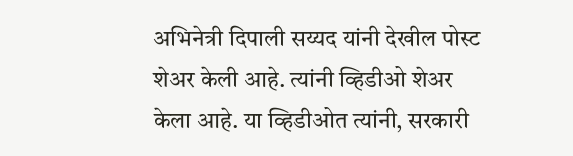अभिनेत्री दिपाली सय्यद यांनी देखील पोस्ट शेअर केली आहे. त्यांनी व्हिडीओ शेअर केला आहे. या व्हिडीओत त्यांनी, सरकारी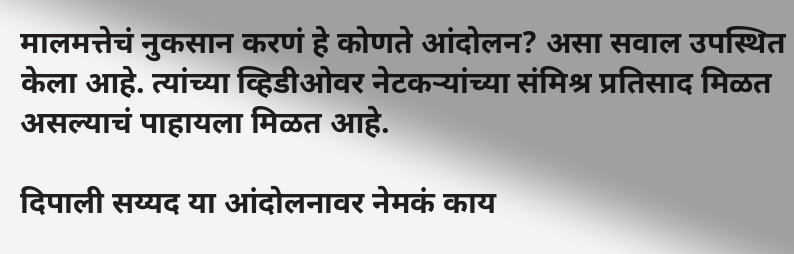मालमत्तेचं नुकसान करणं हे कोणते आंदोलन? असा सवाल उपस्थित केला आहे. त्यांच्या व्हिडीओवर नेटकऱ्यांच्या संमिश्र प्रतिसाद मिळत असल्याचं पाहायला मिळत आहे.

दिपाली सय्यद या आंदोलनावर नेमकं काय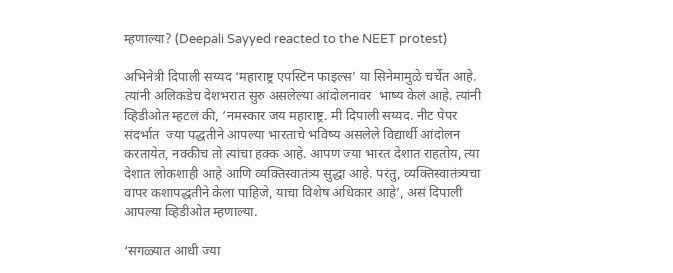म्हणाल्या? (Deepali Sayyed reacted to the NEET protest)

अभिनेत्री दिपाली सय्यद ‘महाराष्ट्र एपस्टिन फाइल्स’ या सिनेमामुळे चर्चेत आहे. त्यांनी अलिकडेच देशभरात सुरु असलेल्या आंदोलनावर  भाष्य केलं आहे. त्यांनी व्हिडीओत म्हटलं की, ‘नमस्कार जय महाराष्ट्र. मी दिपाली सय्यद. नीट पेपर संदर्भात  ज्या पद्धतीने आपल्या भारताचे भविष्य असलेले विद्यार्थी आंदोलन करतायेत, नक्कीच तो त्यांचा हक्क आहे. आपण ज्या भारत देशात राहतोय, त्या देशात लोकशाही आहे आणि व्यक्तिस्वातंत्र्य सुद्धा आहे. परंतु, व्यक्तिस्वातंत्र्यचा वापर कशापद्धतीने केला पाहिजे, याचा विशेष अधिकार आहे’, असं दिपाली आपल्या व्हिडीओत म्हणाल्या.

‘सगळ्यात आधी ज्या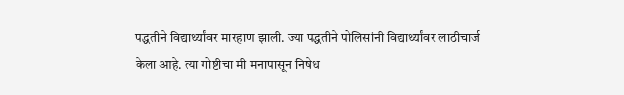पद्धतीने विद्यार्थ्यांवर मारहाण झाली. ज्या पद्धतीने पोलिसांनी विद्यार्थ्यांवर लाठीचार्ज केला आहे. त्या गोष्टीचा मी मनापासून निषेध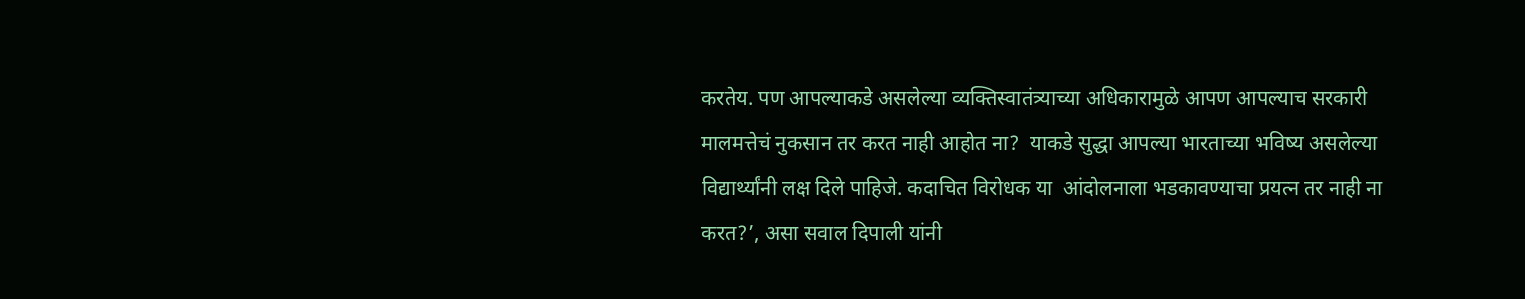करतेय. पण आपल्याकडे असलेल्या व्यक्तिस्वातंत्र्याच्या अधिकारामुळे आपण आपल्याच सरकारी मालमत्तेचं नुकसान तर करत नाही आहोत ना?  याकडे सुद्धा आपल्या भारताच्या भविष्य असलेल्या विद्यार्थ्यांनी लक्ष दिले पाहिजे. कदाचित विरोधक या  आंदोलनाला भडकावण्याचा प्रयत्न तर नाही ना करत?’, असा सवाल दिपाली यांनी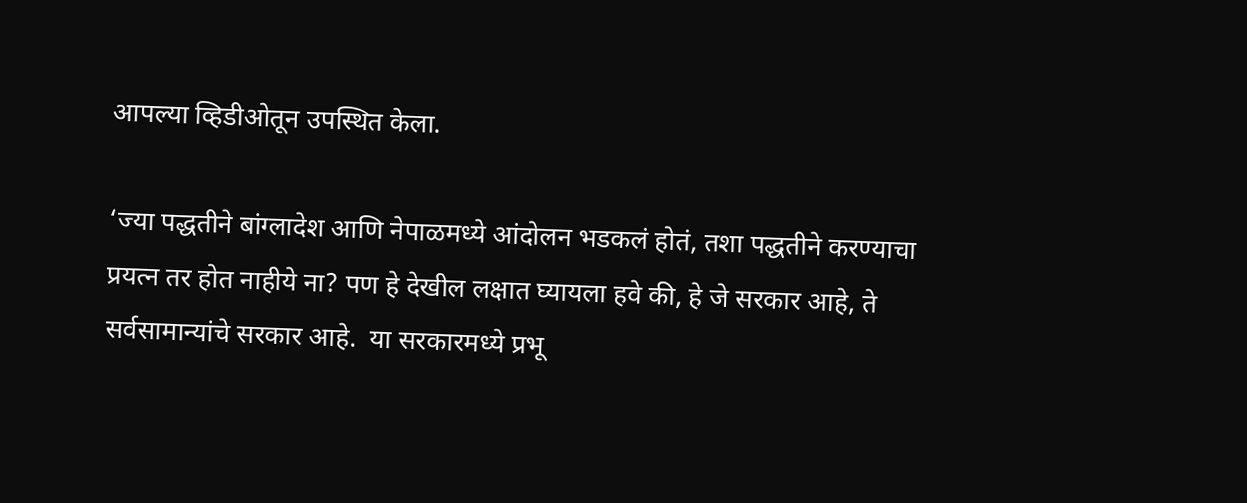आपल्या व्हिडीओतून उपस्थित केला.

‘ज्या पद्धतीने बांग्लादेश आणि नेपाळमध्ये आंदोलन भडकलं होतं, तशा पद्धतीने करण्याचा प्रयत्न तर होत नाहीये ना? पण हे देखील लक्षात घ्यायला हवे की, हे जे सरकार आहे, ते सर्वसामान्यांचे सरकार आहे.  या सरकारमध्ये प्रभू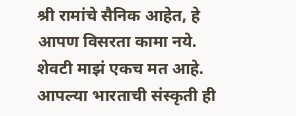श्री रामांचे सैनिक आहेत, हे आपण विसरता कामा नये. शेवटी माझं एकच मत आहे. आपल्या भारताची संस्कृती ही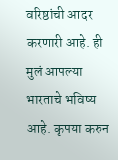वरिष्ठांची आदर करणारी आहे. ही मुलं आपल्या भारताचे भविष्य आहे. कृपया करुन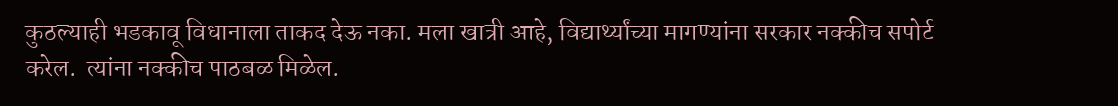कुठल्याही भडकावू विधानाला ताकद देऊ नका. मला खात्री आहे, विद्यार्थ्यांच्या मागण्यांना सरकार नक्कीच सपोर्ट करेल.  त्यांना नक्कीच पाठबळ मिळेल.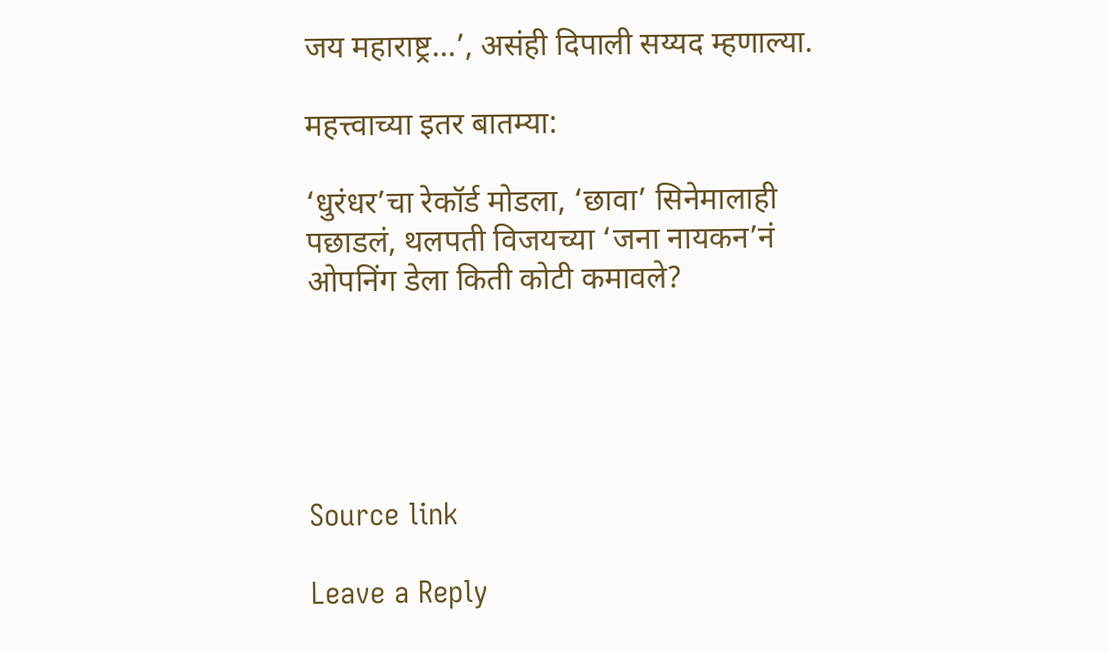जय महाराष्ट्र…’, असंही दिपाली सय्यद म्हणाल्या.

महत्त्वाच्या इतर बातम्या:

‘धुरंधर’चा रेकॉर्ड मोडला, ‘छावा’ सिनेमालाही पछाडलं, थलपती विजयच्या ‘जना नायकन’नं ओपनिंग डेला किती कोटी कमावले?





Source link

Leave a Reply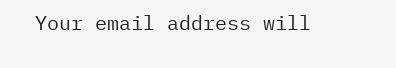Your email address will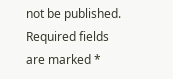not be published. Required fields are marked *